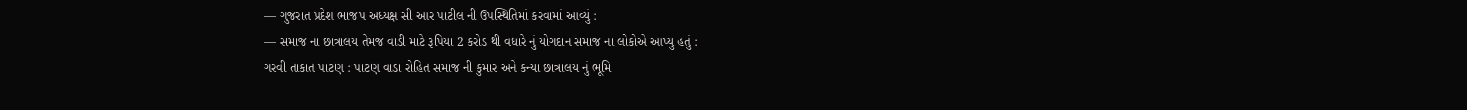— ગુજરાત પ્રદેશ ભાજપ અધ્યક્ષ સી આર પાટીલ ની ઉપસ્થિતિમાં કરવામાં આવ્યું :
— સમાજ ના છાત્રાલય તેમજ વાડી માટે રૂપિયા 2 કરોડ થી વધારે નું યોગદાન સમાજ ના લોકોએ આપ્યુ હતું :
ગરવી તાકાત પાટણ : પાટણ વાડા રોહિત સમાજ ની કુમાર અને કન્યા છાત્રાલય નું ભૂમિ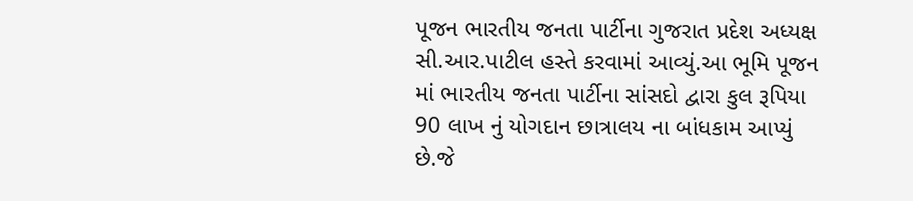પૂજન ભારતીય જનતા પાર્ટીના ગુજરાત પ્રદેશ અધ્યક્ષ સી.આર.પાટીલ હસ્તે કરવામાં આવ્યું.આ ભૂમિ પૂજન માં ભારતીય જનતા પાર્ટીના સાંસદો દ્વારા કુલ રૂપિયા 90 લાખ નું યોગદાન છાત્રાલય ના બાંધકામ આપ્યું છે.જે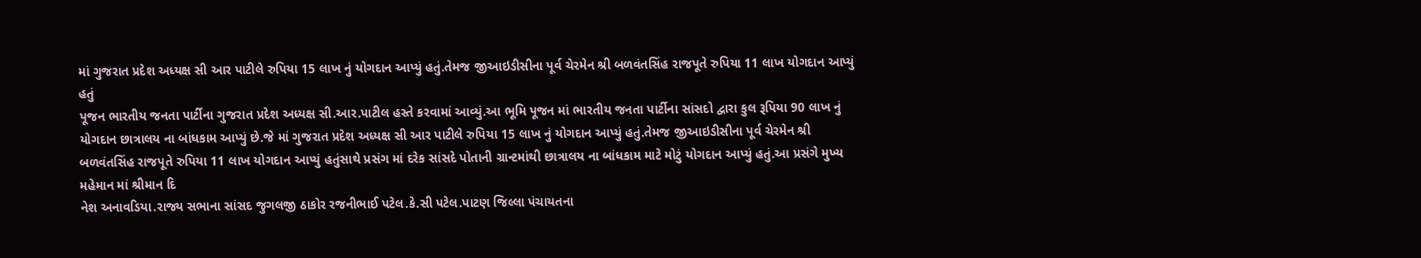માં ગુજરાત પ્રદેશ અધ્યક્ષ સી આર પાટીલે રુપિયા 15 લાખ નું યોગદાન આપ્યું હતું.તેમજ જીઆઇડીસીના પૂર્વ ચેરમેન શ્રી બળવંતસિંહ રાજપૂતે રુપિયા 11 લાખ યોગદાન આપ્યું હતું
પૂજન ભારતીય જનતા પાર્ટીના ગુજરાત પ્રદેશ અધ્યક્ષ સી.આર.પાટીલ હસ્તે કરવામાં આવ્યું.આ ભૂમિ પૂજન માં ભારતીય જનતા પાર્ટીના સાંસદો દ્વારા કુલ રૂપિયા 90 લાખ નું યોગદાન છાત્રાલય ના બાંધકામ આપ્યું છે.જે માં ગુજરાત પ્રદેશ અધ્યક્ષ સી આર પાટીલે રુપિયા 15 લાખ નું યોગદાન આપ્યું હતું.તેમજ જીઆઇડીસીના પૂર્વ ચેરમેન શ્રી બળવંતસિંહ રાજપૂતે રુપિયા 11 લાખ યોગદાન આપ્યું હતુંસાથે પ્રસંગ માં દરેક સાંસદે પોતાની ગ્રાન્ટમાંથી છાત્રાલય ના બાંધકામ માટે મોટું યોગદાન આપ્યું હતું.આ પ્રસંગે મુખ્ય મહેમાન માં શ્રીમાન દિ
નેશ અનાવડિયા.રાજ્ય સભાના સાંસદ જુગલજી ઠાકોર રજનીભાઈ પટેલ.કે.સી પટેલ.પાટણ જિલ્લા પંચાયતના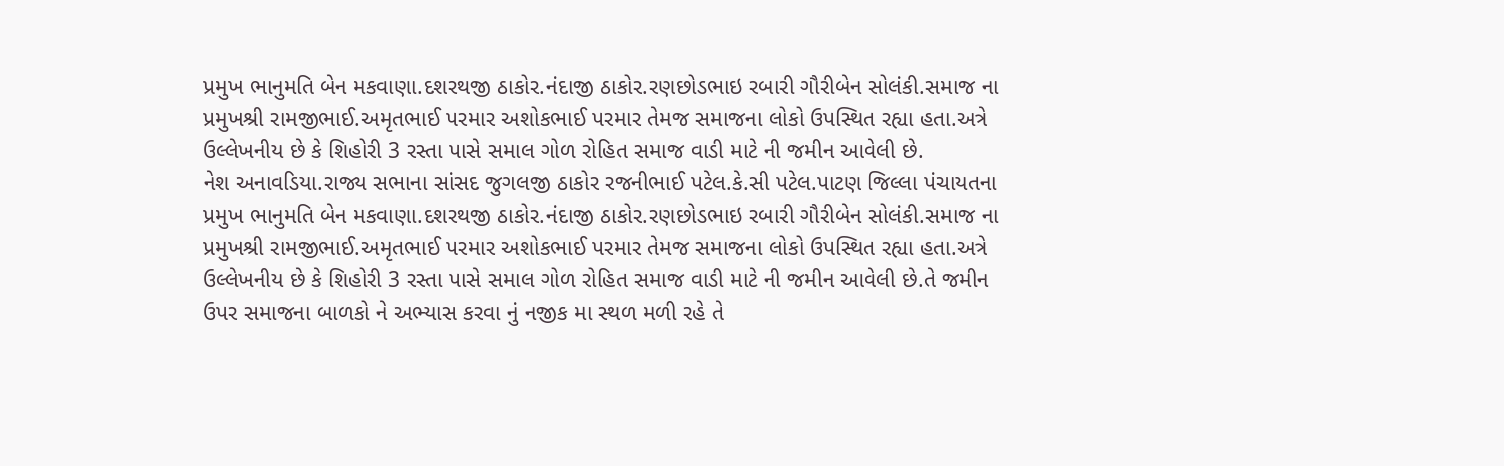પ્રમુખ ભાનુમતિ બેન મકવાણા.દશરથજી ઠાકોર.નંદાજી ઠાકોર.રણછોડભાઇ રબારી ગૌરીબેન સોલંકી.સમાજ ના પ્રમુખશ્રી રામજીભાઈ.અમૃતભાઈ પરમાર અશોકભાઈ પરમાર તેમજ સમાજના લોકો ઉપસ્થિત રહ્યા હતા.અત્રે ઉલ્લેખનીય છે કે શિહોરી 3 રસ્તા પાસે સમાલ ગોળ રોહિત સમાજ વાડી માટે ની જમીન આવેલી છે.
નેશ અનાવડિયા.રાજ્ય સભાના સાંસદ જુગલજી ઠાકોર રજનીભાઈ પટેલ.કે.સી પટેલ.પાટણ જિલ્લા પંચાયતના પ્રમુખ ભાનુમતિ બેન મકવાણા.દશરથજી ઠાકોર.નંદાજી ઠાકોર.રણછોડભાઇ રબારી ગૌરીબેન સોલંકી.સમાજ ના પ્રમુખશ્રી રામજીભાઈ.અમૃતભાઈ પરમાર અશોકભાઈ પરમાર તેમજ સમાજના લોકો ઉપસ્થિત રહ્યા હતા.અત્રે ઉલ્લેખનીય છે કે શિહોરી 3 રસ્તા પાસે સમાલ ગોળ રોહિત સમાજ વાડી માટે ની જમીન આવેલી છે.તે જમીન ઉપર સમાજના બાળકો ને અભ્યાસ કરવા નું નજીક મા સ્થળ મળી રહે તે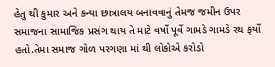હેતુ થી કુમાર અને કન્યા છાત્રાલય બનાવવાનું તેમજ જમીન ઉપર સમાજના સામાજિક પ્રસંગ થાય તે માટે વર્ષો પૂર્વે ગામડે ગામડે રથ ફર્યો હતો.તેમા સમાજ ગોળ પરગણા માં થી લોકોએ કરોડો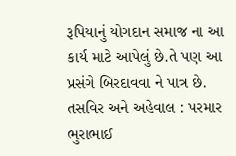રૂપિયાનું યોગદાન સમાજ ના આ કાર્ય માટે આપેલું છે.તે પણ આ પ્રસંગે બિરદાવવા ને પાત્ર છે.
તસવિર અને અહેવાલ : પરમાર ભુરાભાઈ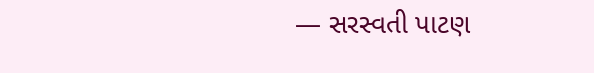— સરસ્વતી પાટણ